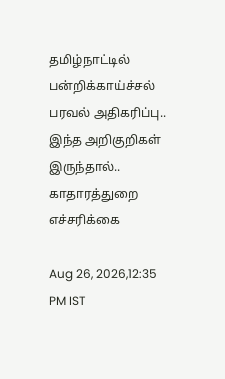தமிழ்நாட்டில் பன்றிக்காய்ச்சல் பரவல் அதிகரிப்பு.. இந்த அறிகுறிகள் இருந்தால்.. காதாரத்துறை எச்சரிக்கை

Aug 26, 2026,12:35 PM IST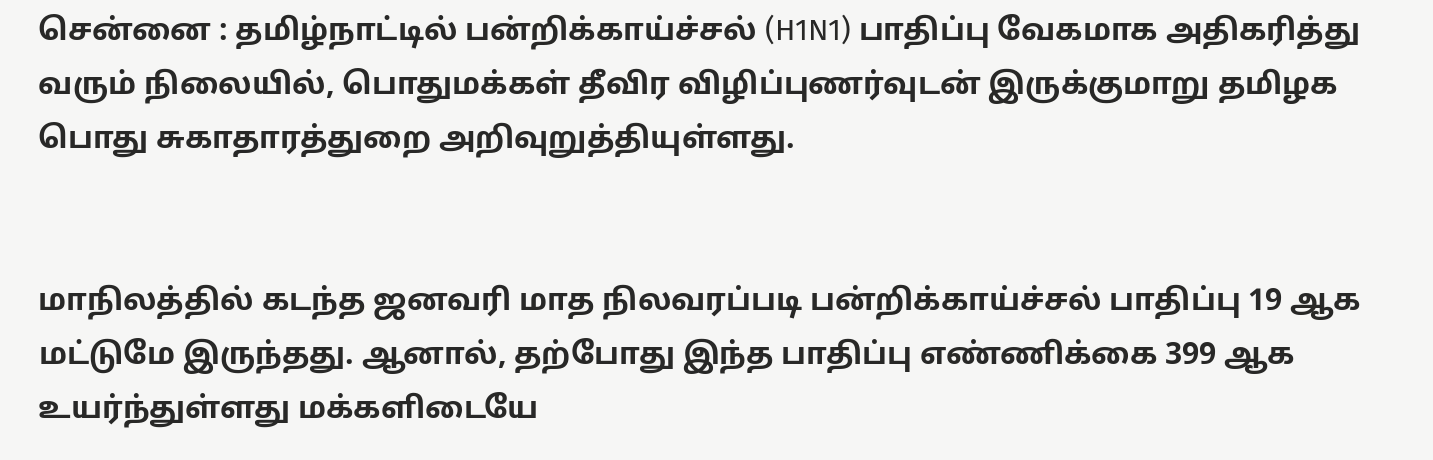சென்னை : தமிழ்நாட்டில் பன்றிக்காய்ச்சல் (H1N1) பாதிப்பு வேகமாக அதிகரித்து வரும் நிலையில், பொதுமக்கள் தீவிர விழிப்புணர்வுடன் இருக்குமாறு தமிழக பொது சுகாதாரத்துறை அறிவுறுத்தியுள்ளது.


மாநிலத்தில் கடந்த ஜனவரி மாத நிலவரப்படி பன்றிக்காய்ச்சல் பாதிப்பு 19 ஆக மட்டுமே இருந்தது. ஆனால், தற்போது இந்த பாதிப்பு எண்ணிக்கை 399 ஆக உயர்ந்துள்ளது மக்களிடையே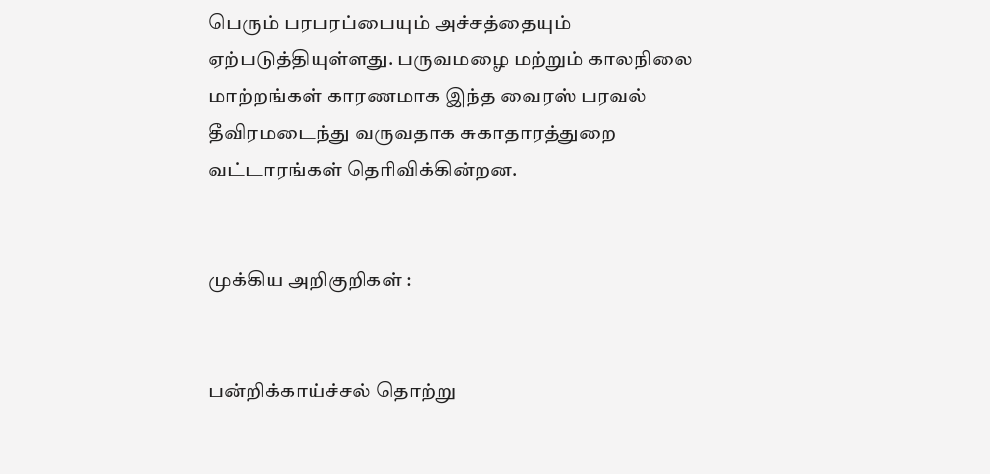பெரும் பரபரப்பையும் அச்சத்தையும் ஏற்படுத்தியுள்ளது. பருவமழை மற்றும் காலநிலை மாற்றங்கள் காரணமாக இந்த வைரஸ் பரவல் தீவிரமடைந்து வருவதாக சுகாதாரத்துறை வட்டாரங்கள் தெரிவிக்கின்றன.


முக்கிய அறிகுறிகள் :


பன்றிக்காய்ச்சல் தொற்று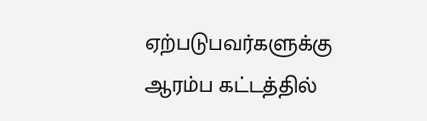ஏற்படுபவர்களுக்கு ஆரம்ப கட்டத்தில்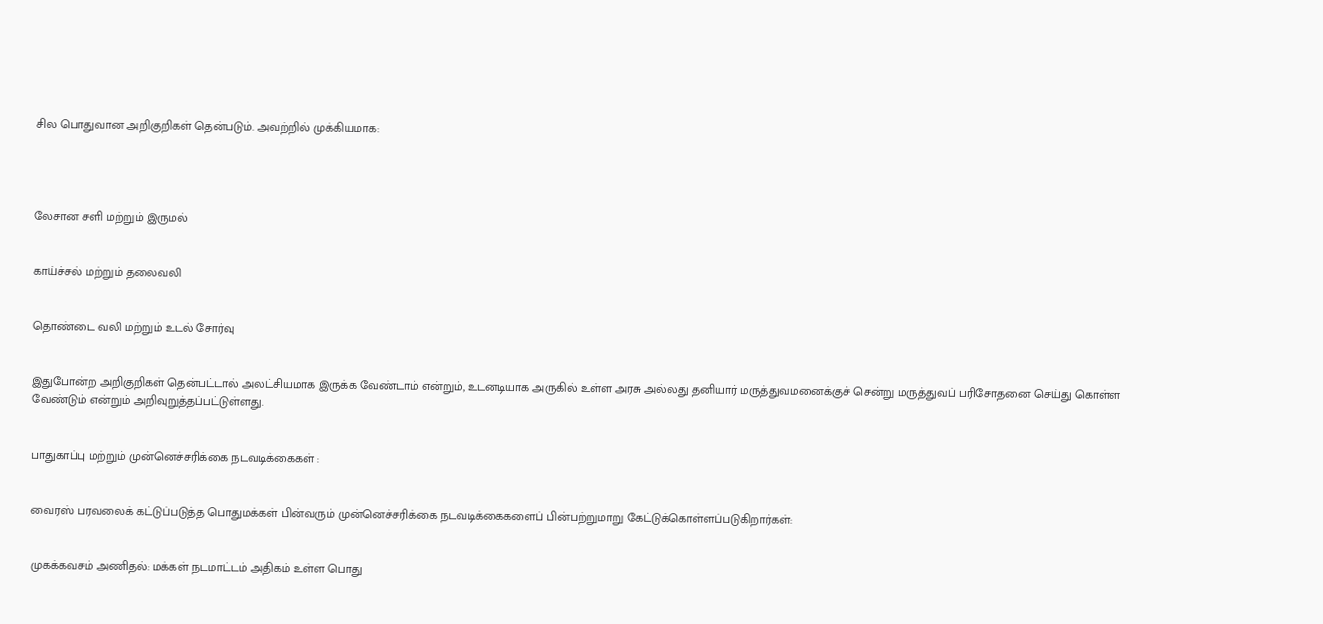சில பொதுவான அறிகுறிகள் தென்படும். அவற்றில் முக்கியமாக:




லேசான சளி மற்றும் இருமல்


காய்ச்சல் மற்றும் தலைவலி


தொண்டை வலி மற்றும் உடல் சோர்வு


இதுபோன்ற அறிகுறிகள் தென்பட்டால் அலட்சியமாக இருக்க வேண்டாம் என்றும், உடனடியாக அருகில் உள்ள அரசு அல்லது தனியார் மருத்துவமனைக்குச் சென்று மருத்துவப் பரிசோதனை செய்து கொள்ள வேண்டும் என்றும் அறிவுறுத்தப்பட்டுள்ளது.


பாதுகாப்பு மற்றும் முன்னெச்சரிக்கை நடவடிக்கைகள் :


வைரஸ் பரவலைக் கட்டுப்படுத்த பொதுமக்கள் பின்வரும் முன்னெச்சரிக்கை நடவடிக்கைகளைப் பின்பற்றுமாறு கேட்டுக்கொள்ளப்படுகிறார்கள்:


முகக்கவசம் அணிதல்: மக்கள் நடமாட்டம் அதிகம் உள்ள பொது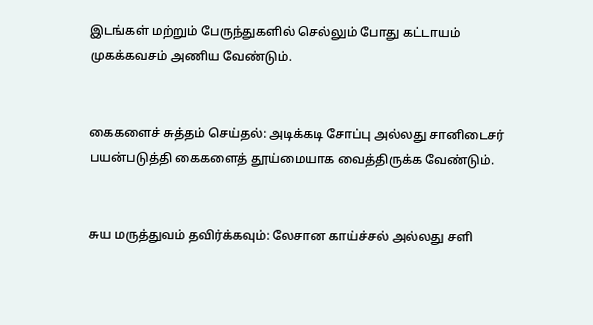இடங்கள் மற்றும் பேருந்துகளில் செல்லும் போது கட்டாயம் முகக்கவசம் அணிய வேண்டும்.


கைகளைச் சுத்தம் செய்தல்: அடிக்கடி சோப்பு அல்லது சானிடைசர் பயன்படுத்தி கைகளைத் தூய்மையாக வைத்திருக்க வேண்டும்.


சுய மருத்துவம் தவிர்க்கவும்: லேசான காய்ச்சல் அல்லது சளி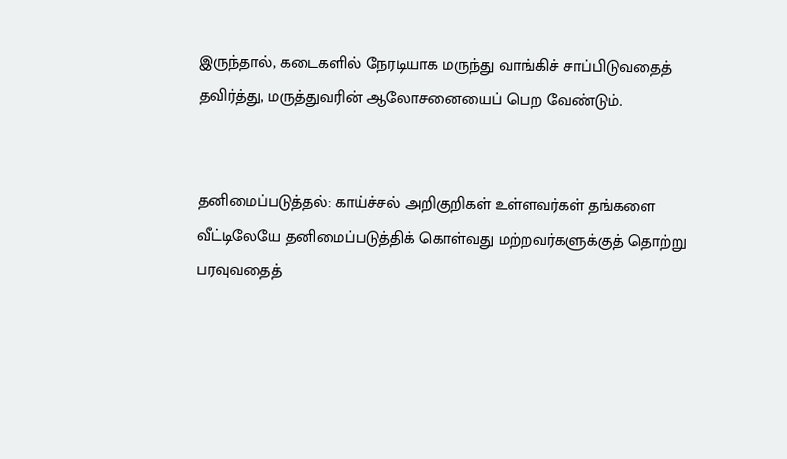இருந்தால், கடைகளில் நேரடியாக மருந்து வாங்கிச் சாப்பிடுவதைத் தவிர்த்து, மருத்துவரின் ஆலோசனையைப் பெற வேண்டும்.


தனிமைப்படுத்தல்: காய்ச்சல் அறிகுறிகள் உள்ளவர்கள் தங்களை வீட்டிலேயே தனிமைப்படுத்திக் கொள்வது மற்றவர்களுக்குத் தொற்று பரவுவதைத்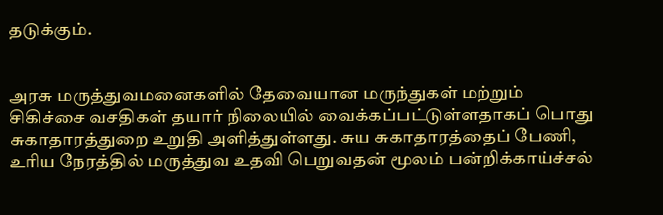தடுக்கும்.


அரசு மருத்துவமனைகளில் தேவையான மருந்துகள் மற்றும் சிகிச்சை வசதிகள் தயார் நிலையில் வைக்கப்பட்டுள்ளதாகப் பொது சுகாதாரத்துறை உறுதி அளித்துள்ளது. சுய சுகாதாரத்தைப் பேணி, உரிய நேரத்தில் மருத்துவ உதவி பெறுவதன் மூலம் பன்றிக்காய்ச்சல்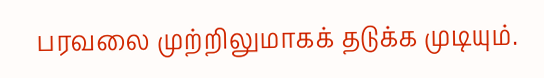பரவலை முற்றிலுமாகக் தடுக்க முடியும்.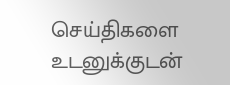செய்திகளை உடனுக்குடன்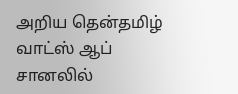அறிய தென்தமிழ் வாட்ஸ் ஆப் சானலில்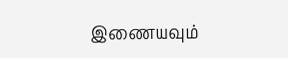இணையவும்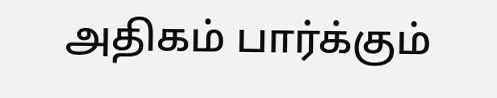அதிகம் பார்க்கும்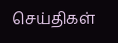செய்திகள்